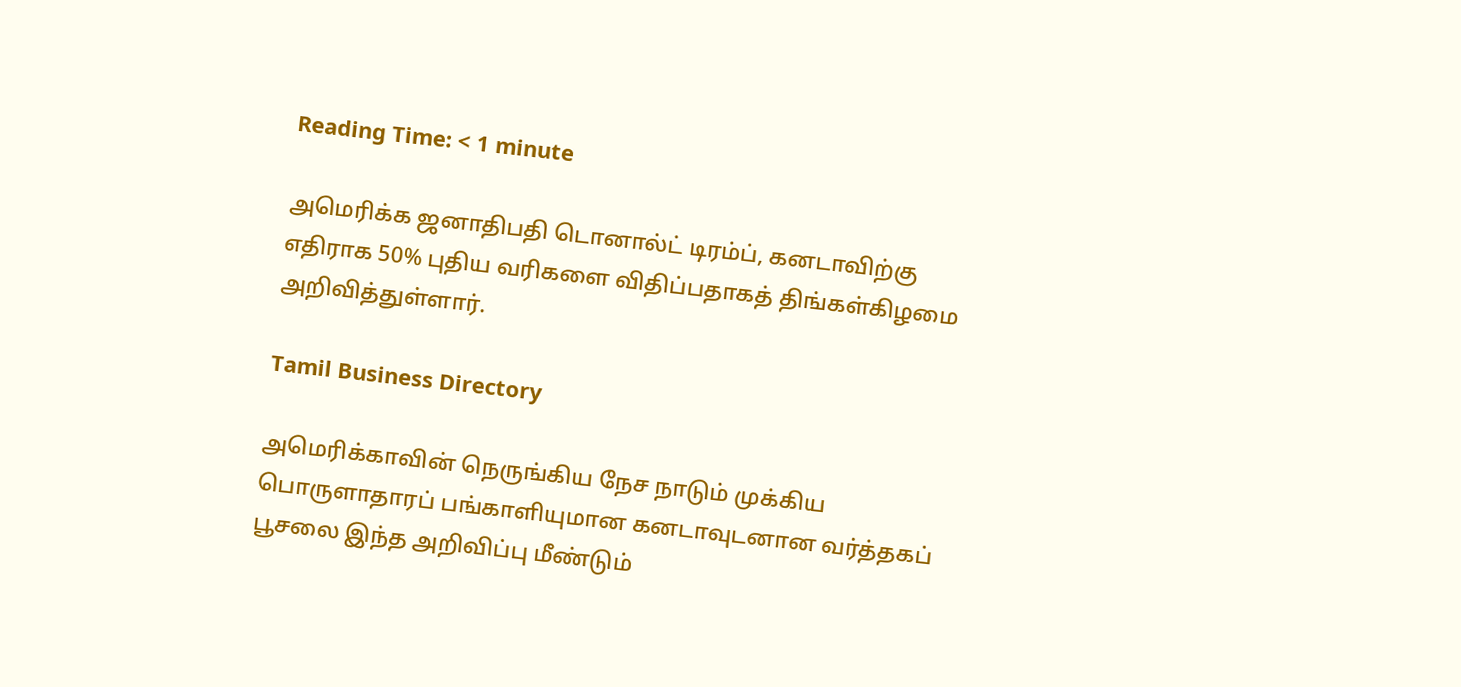Reading Time: < 1 minute

அமெரிக்க ஜனாதிபதி டொனால்ட் டிரம்ப், கனடாவிற்கு எதிராக 50% புதிய வரிகளை விதிப்பதாகத் திங்கள்கிழமை அறிவித்துள்ளார்.

Tamil Business Directory

அமெரிக்காவின் நெருங்கிய நேச நாடும் முக்கிய பொருளாதாரப் பங்காளியுமான கனடாவுடனான வர்த்தகப் பூசலை இந்த அறிவிப்பு மீண்டும்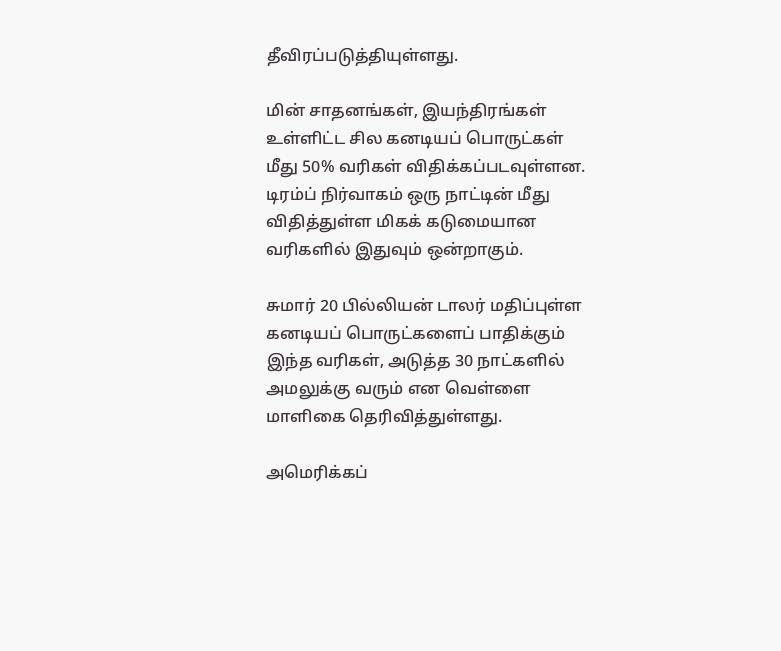தீவிரப்படுத்தியுள்ளது.

மின் சாதனங்கள், இயந்திரங்கள் உள்ளிட்ட சில கனடியப் பொருட்கள் மீது 50% வரிகள் விதிக்கப்படவுள்ளன. டிரம்ப் நிர்வாகம் ஒரு நாட்டின் மீது விதித்துள்ள மிகக் கடுமையான வரிகளில் இதுவும் ஒன்றாகும்.

சுமார் 20 பில்லியன் டாலர் மதிப்புள்ள கனடியப் பொருட்களைப் பாதிக்கும் இந்த வரிகள், அடுத்த 30 நாட்களில் அமலுக்கு வரும் என வெள்ளை மாளிகை தெரிவித்துள்ளது.

அமெரிக்கப்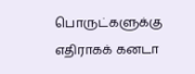பொருட்களுக்கு எதிராகக் கனடா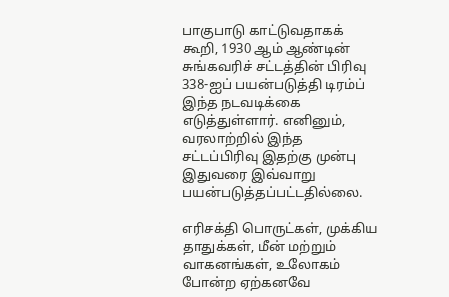பாகுபாடு காட்டுவதாகக் கூறி, 1930 ஆம் ஆண்டின் சுங்கவரிச் சட்டத்தின் பிரிவு 338-ஐப் பயன்படுத்தி டிரம்ப் இந்த நடவடிக்கை எடுத்துள்ளார். எனினும், வரலாற்றில் இந்த சட்டப்பிரிவு இதற்கு முன்பு இதுவரை இவ்வாறு பயன்படுத்தப்பட்டதில்லை.

எரிசக்தி பொருட்கள், முக்கிய தாதுக்கள், மீன் மற்றும் வாகனங்கள், உலோகம் போன்ற ஏற்கனவே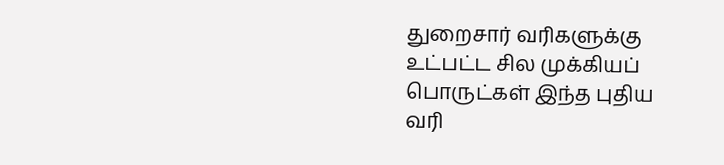துறைசார் வரிகளுக்கு உட்பட்ட சில முக்கியப் பொருட்கள் இந்த புதிய வரி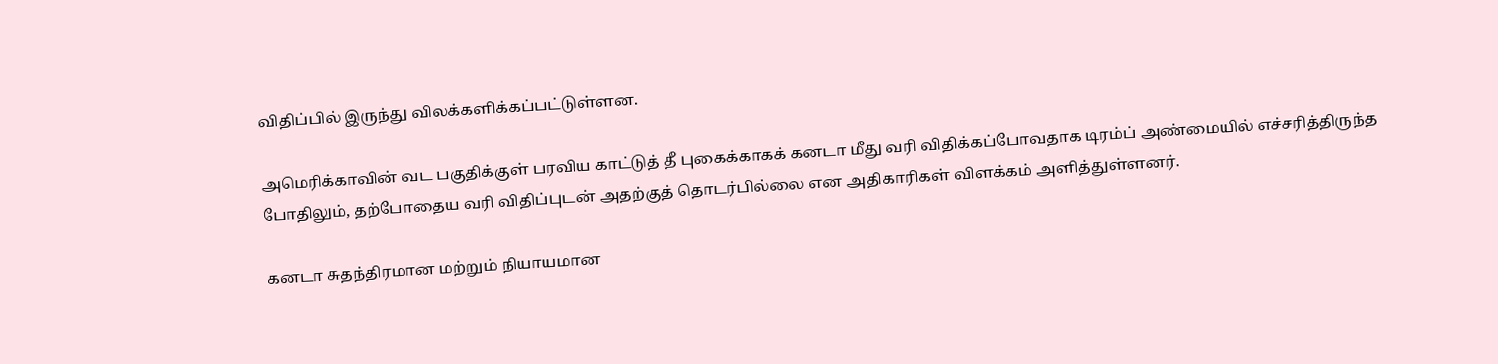விதிப்பில் இருந்து விலக்களிக்கப்பட்டுள்ளன.

அமெரிக்காவின் வட பகுதிக்குள் பரவிய காட்டுத் தீ புகைக்காகக் கனடா மீது வரி விதிக்கப்போவதாக டிரம்ப் அண்மையில் எச்சரித்திருந்த போதிலும், தற்போதைய வரி விதிப்புடன் அதற்குத் தொடர்பில்லை என அதிகாரிகள் விளக்கம் அளித்துள்ளனர்.

கனடா சுதந்திரமான மற்றும் நியாயமான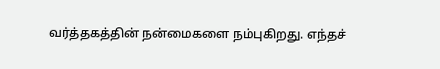வர்த்தகத்தின் நன்மைகளை நம்புகிறது. எந்தச்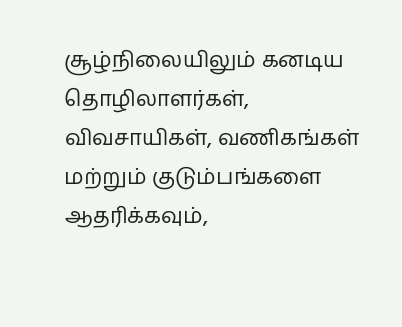சூழ்நிலையிலும் கனடிய தொழிலாளர்கள், விவசாயிகள், வணிகங்கள் மற்றும் குடும்பங்களை ஆதரிக்கவும்,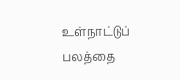உள்நாட்டுப் பலத்தை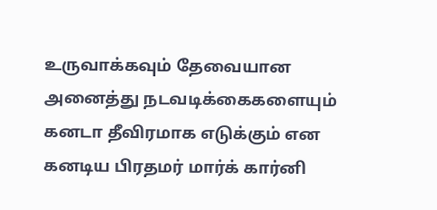உருவாக்கவும் தேவையான அனைத்து நடவடிக்கைகளையும் கனடா தீவிரமாக எடுக்கும் என கனடிய பிரதமர் மார்க் கார்னி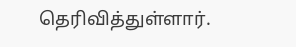தெரிவித்துள்ளார்.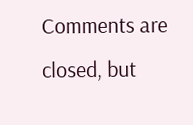Comments are closed, but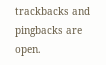trackbacks and pingbacks are open.